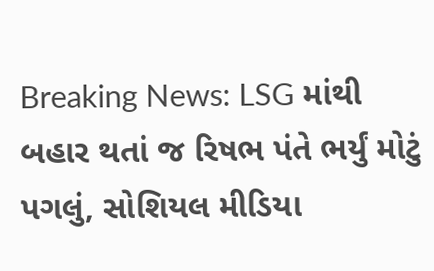Breaking News: LSG માંથી બહાર થતાં જ રિષભ પંતે ભર્યું મોટું પગલું, સોશિયલ મીડિયા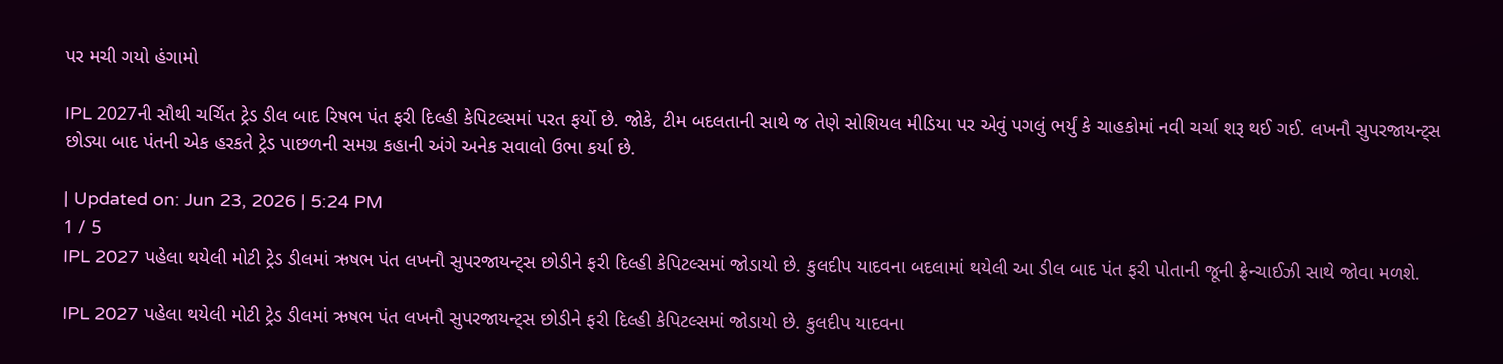પર મચી ગયો હંગામો

IPL 2027ની સૌથી ચર્ચિત ટ્રેડ ડીલ બાદ રિષભ પંત ફરી દિલ્હી કેપિટલ્સમાં પરત ફર્યો છે. જોકે, ટીમ બદલતાની સાથે જ તેણે સોશિયલ મીડિયા પર એવું પગલું ભર્યું કે ચાહકોમાં નવી ચર્ચા શરૂ થઈ ગઈ. લખનૌ સુપરજાયન્ટ્સ છોડ્યા બાદ પંતની એક હરકતે ટ્રેડ પાછળની સમગ્ર કહાની અંગે અનેક સવાલો ઉભા કર્યા છે.

| Updated on: Jun 23, 2026 | 5:24 PM
1 / 5
IPL 2027 પહેલા થયેલી મોટી ટ્રેડ ડીલમાં ઋષભ પંત લખનૌ સુપરજાયન્ટ્સ છોડીને ફરી દિલ્હી કેપિટલ્સમાં જોડાયો છે. કુલદીપ યાદવના બદલામાં થયેલી આ ડીલ બાદ પંત ફરી પોતાની જૂની ફ્રેન્ચાઈઝી સાથે જોવા મળશે.

IPL 2027 પહેલા થયેલી મોટી ટ્રેડ ડીલમાં ઋષભ પંત લખનૌ સુપરજાયન્ટ્સ છોડીને ફરી દિલ્હી કેપિટલ્સમાં જોડાયો છે. કુલદીપ યાદવના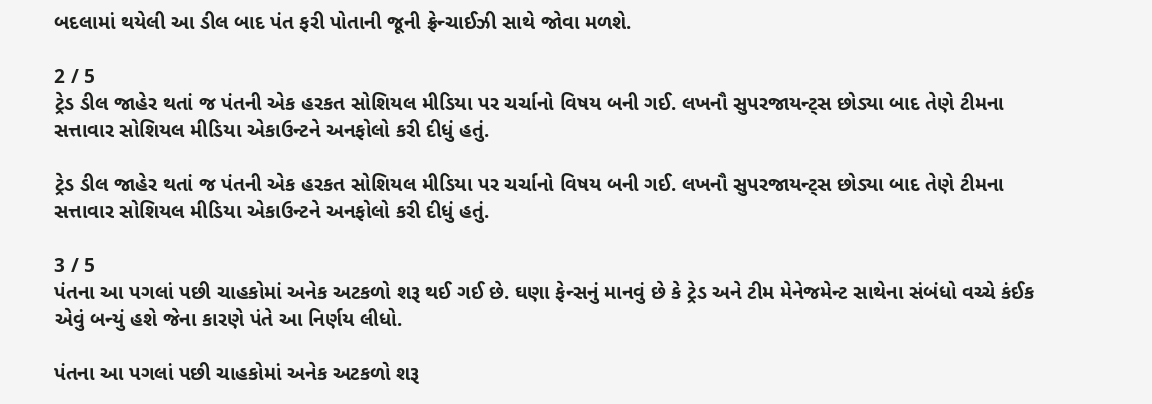બદલામાં થયેલી આ ડીલ બાદ પંત ફરી પોતાની જૂની ફ્રેન્ચાઈઝી સાથે જોવા મળશે.

2 / 5
ટ્રેડ ડીલ જાહેર થતાં જ પંતની એક હરકત સોશિયલ મીડિયા પર ચર્ચાનો વિષય બની ગઈ. લખનૌ સુપરજાયન્ટ્સ છોડ્યા બાદ તેણે ટીમના સત્તાવાર સોશિયલ મીડિયા એકાઉન્ટને અનફોલો કરી દીધું હતું.

ટ્રેડ ડીલ જાહેર થતાં જ પંતની એક હરકત સોશિયલ મીડિયા પર ચર્ચાનો વિષય બની ગઈ. લખનૌ સુપરજાયન્ટ્સ છોડ્યા બાદ તેણે ટીમના સત્તાવાર સોશિયલ મીડિયા એકાઉન્ટને અનફોલો કરી દીધું હતું.

3 / 5
પંતના આ પગલાં પછી ચાહકોમાં અનેક અટકળો શરૂ થઈ ગઈ છે. ઘણા ફેન્સનું માનવું છે કે ટ્રેડ અને ટીમ મેનેજમેન્ટ સાથેના સંબંધો વચ્ચે કંઈક એવું બન્યું હશે જેના કારણે પંતે આ નિર્ણય લીધો.

પંતના આ પગલાં પછી ચાહકોમાં અનેક અટકળો શરૂ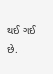થઈ ગઈ છે.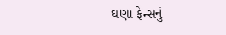ઘણા ફેન્સનું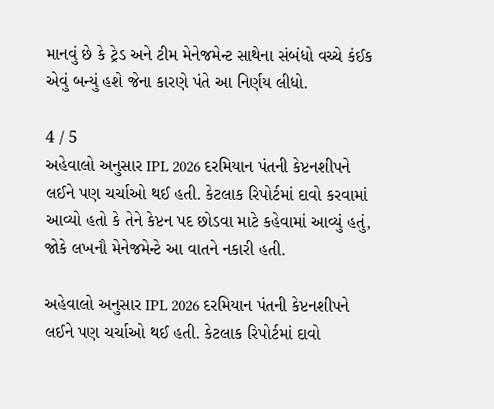માનવું છે કે ટ્રેડ અને ટીમ મેનેજમેન્ટ સાથેના સંબંધો વચ્ચે કંઈક એવું બન્યું હશે જેના કારણે પંતે આ નિર્ણય લીધો.

4 / 5
અહેવાલો અનુસાર IPL 2026 દરમિયાન પંતની કેપ્ટનશીપને લઈને પણ ચર્ચાઓ થઈ હતી. કેટલાક રિપોર્ટમાં દાવો કરવામાં આવ્યો હતો કે તેને કેપ્ટન પદ છોડવા માટે કહેવામાં આવ્યું હતું, જોકે લખનૌ મેનેજમેન્ટે આ વાતને નકારી હતી.

અહેવાલો અનુસાર IPL 2026 દરમિયાન પંતની કેપ્ટનશીપને લઈને પણ ચર્ચાઓ થઈ હતી. કેટલાક રિપોર્ટમાં દાવો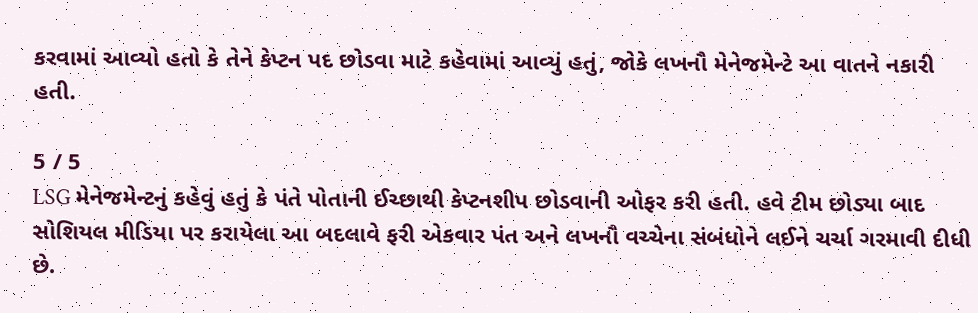કરવામાં આવ્યો હતો કે તેને કેપ્ટન પદ છોડવા માટે કહેવામાં આવ્યું હતું, જોકે લખનૌ મેનેજમેન્ટે આ વાતને નકારી હતી.

5 / 5
LSG મેનેજમેન્ટનું કહેવું હતું કે પંતે પોતાની ઈચ્છાથી કેપ્ટનશીપ છોડવાની ઓફર કરી હતી. હવે ટીમ છોડ્યા બાદ સોશિયલ મીડિયા પર કરાયેલા આ બદલાવે ફરી એકવાર પંત અને લખનૌ વચ્ચેના સંબંધોને લઈને ચર્ચા ગરમાવી દીધી છે.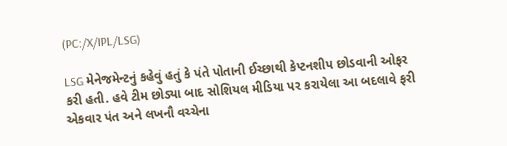(PC:/X/IPL/LSG)

LSG મેનેજમેન્ટનું કહેવું હતું કે પંતે પોતાની ઈચ્છાથી કેપ્ટનશીપ છોડવાની ઓફર કરી હતી. હવે ટીમ છોડ્યા બાદ સોશિયલ મીડિયા પર કરાયેલા આ બદલાવે ફરી એકવાર પંત અને લખનૌ વચ્ચેના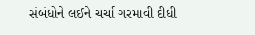સંબંધોને લઈને ચર્ચા ગરમાવી દીધી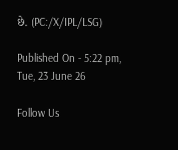છે. (PC:/X/IPL/LSG)

Published On - 5:22 pm, Tue, 23 June 26

Follow Us